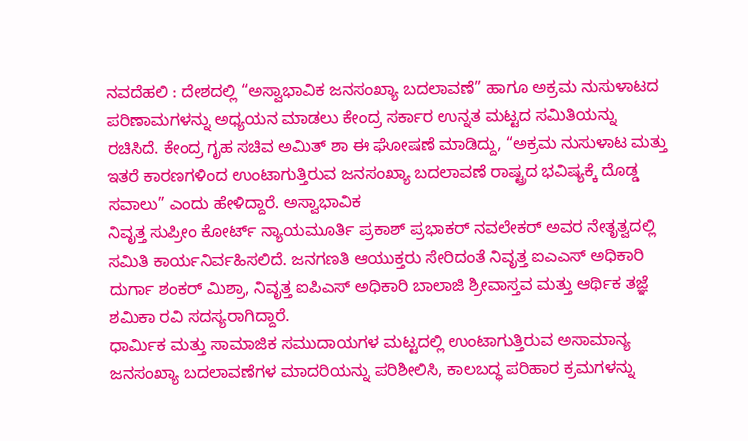ನವದೆಹಲಿ : ದೇಶದಲ್ಲಿ “ಅಸ್ವಾಭಾವಿಕ ಜನಸಂಖ್ಯಾ ಬದಲಾವಣೆ” ಹಾಗೂ ಅಕ್ರಮ ನುಸುಳಾಟದ ಪರಿಣಾಮಗಳನ್ನು ಅಧ್ಯಯನ ಮಾಡಲು ಕೇಂದ್ರ ಸರ್ಕಾರ ಉನ್ನತ ಮಟ್ಟದ ಸಮಿತಿಯನ್ನು ರಚಿಸಿದೆ. ಕೇಂದ್ರ ಗೃಹ ಸಚಿವ ಅಮಿತ್ ಶಾ ಈ ಘೋಷಣೆ ಮಾಡಿದ್ದು, “ಅಕ್ರಮ ನುಸುಳಾಟ ಮತ್ತು ಇತರೆ ಕಾರಣಗಳಿಂದ ಉಂಟಾಗುತ್ತಿರುವ ಜನಸಂಖ್ಯಾ ಬದಲಾವಣೆ ರಾಷ್ಟ್ರದ ಭವಿಷ್ಯಕ್ಕೆ ದೊಡ್ಡ ಸವಾಲು” ಎಂದು ಹೇಳಿದ್ದಾರೆ. ಅಸ್ವಾಭಾವಿಕ
ನಿವೃತ್ತ ಸುಪ್ರೀಂ ಕೋರ್ಟ್ ನ್ಯಾಯಮೂರ್ತಿ ಪ್ರಕಾಶ್ ಪ್ರಭಾಕರ್ ನವಲೇಕರ್ ಅವರ ನೇತೃತ್ವದಲ್ಲಿ ಸಮಿತಿ ಕಾರ್ಯನಿರ್ವಹಿಸಲಿದೆ. ಜನಗಣತಿ ಆಯುಕ್ತರು ಸೇರಿದಂತೆ ನಿವೃತ್ತ ಐಎಎಸ್ ಅಧಿಕಾರಿ ದುರ್ಗಾ ಶಂಕರ್ ಮಿಶ್ರಾ, ನಿವೃತ್ತ ಐಪಿಎಸ್ ಅಧಿಕಾರಿ ಬಾಲಾಜಿ ಶ್ರೀವಾಸ್ತವ ಮತ್ತು ಆರ್ಥಿಕ ತಜ್ಞೆ ಶಮಿಕಾ ರವಿ ಸದಸ್ಯರಾಗಿದ್ದಾರೆ.
ಧಾರ್ಮಿಕ ಮತ್ತು ಸಾಮಾಜಿಕ ಸಮುದಾಯಗಳ ಮಟ್ಟದಲ್ಲಿ ಉಂಟಾಗುತ್ತಿರುವ ಅಸಾಮಾನ್ಯ ಜನಸಂಖ್ಯಾ ಬದಲಾವಣೆಗಳ ಮಾದರಿಯನ್ನು ಪರಿಶೀಲಿಸಿ, ಕಾಲಬದ್ಧ ಪರಿಹಾರ ಕ್ರಮಗಳನ್ನು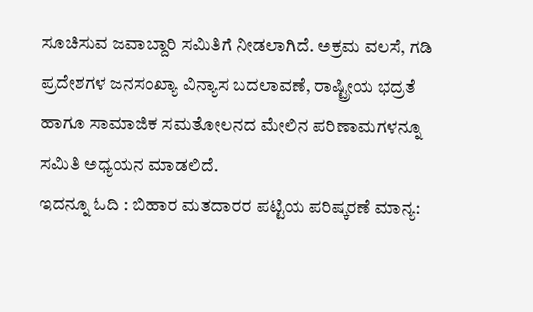ಸೂಚಿಸುವ ಜವಾಬ್ದಾರಿ ಸಮಿತಿಗೆ ನೀಡಲಾಗಿದೆ. ಅಕ್ರಮ ವಲಸೆ, ಗಡಿ ಪ್ರದೇಶಗಳ ಜನಸಂಖ್ಯಾ ವಿನ್ಯಾಸ ಬದಲಾವಣೆ, ರಾಷ್ಟ್ರೀಯ ಭದ್ರತೆ ಹಾಗೂ ಸಾಮಾಜಿಕ ಸಮತೋಲನದ ಮೇಲಿನ ಪರಿಣಾಮಗಳನ್ನೂ ಸಮಿತಿ ಅಧ್ಯಯನ ಮಾಡಲಿದೆ.
ಇದನ್ನೂ ಓದಿ : ಬಿಹಾರ ಮತದಾರರ ಪಟ್ಟಿಯ ಪರಿಷ್ಕರಣೆ ಮಾನ್ಯ: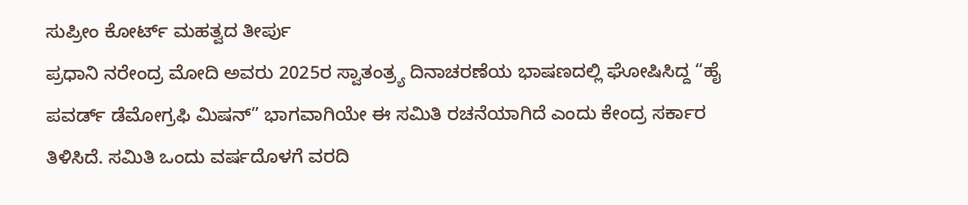ಸುಪ್ರೀಂ ಕೋರ್ಟ್ ಮಹತ್ವದ ತೀರ್ಪು
ಪ್ರಧಾನಿ ನರೇಂದ್ರ ಮೋದಿ ಅವರು 2025ರ ಸ್ವಾತಂತ್ರ್ಯ ದಿನಾಚರಣೆಯ ಭಾಷಣದಲ್ಲಿ ಘೋಷಿಸಿದ್ದ “ಹೈ ಪವರ್ಡ್ ಡೆಮೋಗ್ರಫಿ ಮಿಷನ್” ಭಾಗವಾಗಿಯೇ ಈ ಸಮಿತಿ ರಚನೆಯಾಗಿದೆ ಎಂದು ಕೇಂದ್ರ ಸರ್ಕಾರ ತಿಳಿಸಿದೆ. ಸಮಿತಿ ಒಂದು ವರ್ಷದೊಳಗೆ ವರದಿ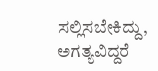ಸಲ್ಲಿಸಬೇಕಿದ್ದು, ಅಗತ್ಯವಿದ್ದರೆ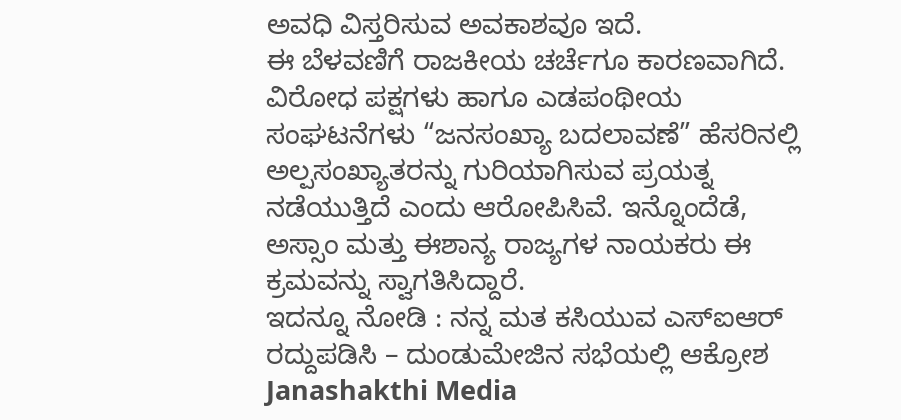ಅವಧಿ ವಿಸ್ತರಿಸುವ ಅವಕಾಶವೂ ಇದೆ.
ಈ ಬೆಳವಣಿಗೆ ರಾಜಕೀಯ ಚರ್ಚೆಗೂ ಕಾರಣವಾಗಿದೆ. ವಿರೋಧ ಪಕ್ಷಗಳು ಹಾಗೂ ಎಡಪಂಥೀಯ ಸಂಘಟನೆಗಳು “ಜನಸಂಖ್ಯಾ ಬದಲಾವಣೆ” ಹೆಸರಿನಲ್ಲಿ ಅಲ್ಪಸಂಖ್ಯಾತರನ್ನು ಗುರಿಯಾಗಿಸುವ ಪ್ರಯತ್ನ ನಡೆಯುತ್ತಿದೆ ಎಂದು ಆರೋಪಿಸಿವೆ. ಇನ್ನೊಂದೆಡೆ, ಅಸ್ಸಾಂ ಮತ್ತು ಈಶಾನ್ಯ ರಾಜ್ಯಗಳ ನಾಯಕರು ಈ ಕ್ರಮವನ್ನು ಸ್ವಾಗತಿಸಿದ್ದಾರೆ.
ಇದನ್ನೂ ನೋಡಿ : ನನ್ನ ಮತ ಕಸಿಯುವ ಎಸ್ಐಆರ್ ರದ್ದುಪಡಿಸಿ – ದುಂಡುಮೇಜಿನ ಸಭೆಯಲ್ಲಿ ಆಕ್ರೋಶ Janashakthi Media